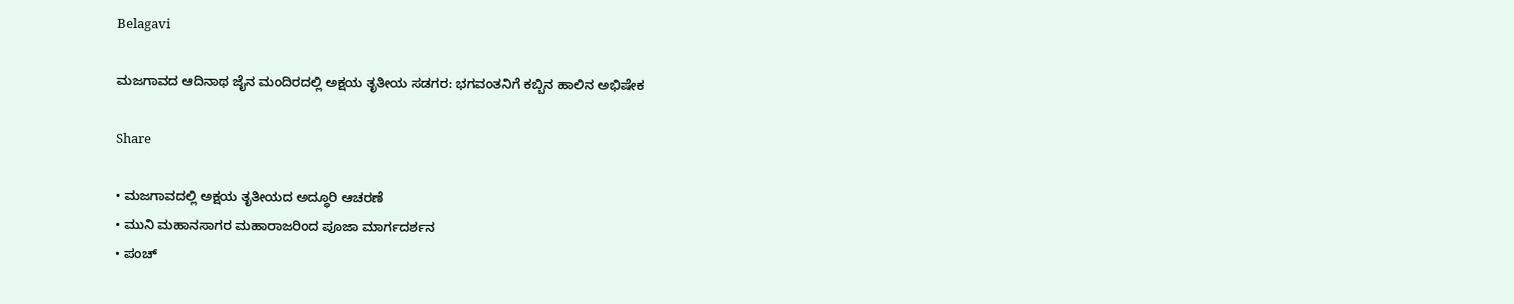Belagavi

ಮಜಗಾವದ ಆದಿನಾಥ ಜೈನ ಮಂದಿರದಲ್ಲಿ ಅಕ್ಷಯ ತೃತೀಯ ಸಡಗರ: ಭಗವಂತನಿಗೆ ಕಬ್ಬಿನ ಹಾಲಿನ ಅಭಿಷೇಕ

Share

• ಮಜಗಾವದಲ್ಲಿ ಅಕ್ಷಯ ತೃತೀಯದ ಅದ್ಧೂರಿ ಆಚರಣೆ
• ಮುನಿ ಮಹಾನಸಾಗರ ಮಹಾರಾಜರಿಂದ ಪೂಜಾ ಮಾರ್ಗದರ್ಶನ
• ಪಂಚ್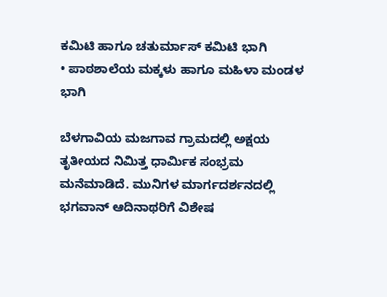ಕಮಿಟಿ ಹಾಗೂ ಚತುರ್ಮಾಸ್ ಕಮಿಟಿ ಭಾಗಿ
• ಪಾಠಶಾಲೆಯ ಮಕ್ಕಳು ಹಾಗೂ ಮಹಿಳಾ ಮಂಡಳ ಭಾಗಿ

ಬೆಳಗಾವಿಯ ಮಜಗಾವ ಗ್ರಾಮದಲ್ಲಿ ಅಕ್ಷಯ ತೃತೀಯದ ನಿಮಿತ್ತ ಧಾರ್ಮಿಕ ಸಂಭ್ರಮ ಮನೆಮಾಡಿದೆ. ಮುನಿಗಳ ಮಾರ್ಗದರ್ಶನದಲ್ಲಿ ಭಗವಾನ್ ಆದಿನಾಥರಿಗೆ ವಿಶೇಷ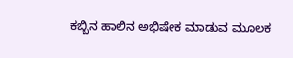ಕಬ್ಬಿನ ಹಾಲಿನ ಅಭಿಷೇಕ ಮಾಡುವ ಮೂಲಕ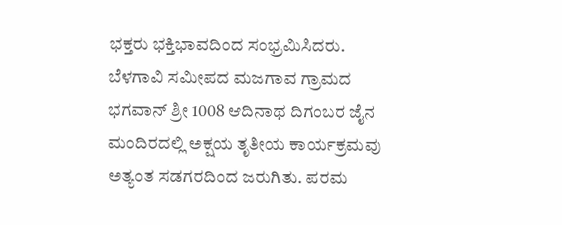ಭಕ್ತರು ಭಕ್ತಿಭಾವದಿಂದ ಸಂಭ್ರಮಿಸಿದರು.
ಬೆಳಗಾವಿ ಸಮೀಪದ ಮಜಗಾವ ಗ್ರಾಮದ ಭಗವಾನ್ ಶ್ರೀ 1008 ಆದಿನಾಥ ದಿಗಂಬರ ಜೈನ ಮಂದಿರದಲ್ಲಿ ಅಕ್ಷಯ ತೃತೀಯ ಕಾರ್ಯಕ್ರಮವು ಅತ್ಯಂತ ಸಡಗರದಿಂದ ಜರುಗಿತು. ಪರಮ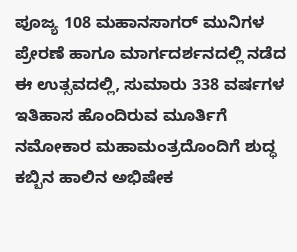ಪೂಜ್ಯ 108 ಮಹಾನಸಾಗರ್ ಮುನಿಗಳ ಪ್ರೇರಣೆ ಹಾಗೂ ಮಾರ್ಗದರ್ಶನದಲ್ಲಿ ನಡೆದ ಈ ಉತ್ಸವದಲ್ಲಿ, ಸುಮಾರು 338 ವರ್ಷಗಳ ಇತಿಹಾಸ ಹೊಂದಿರುವ ಮೂರ್ತಿಗೆ ನಮೋಕಾರ ಮಹಾಮಂತ್ರದೊಂದಿಗೆ ಶುದ್ಧ ಕಬ್ಬಿನ ಹಾಲಿನ ಅಭಿಷೇಕ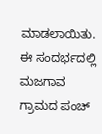ಮಾಡಲಾಯಿತು.
ಈ ಸಂದರ್ಭದಲ್ಲಿ ಮಜಗಾವ ಗ್ರಾಮದ ಪಂಚ್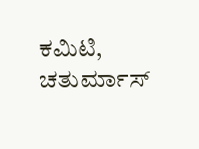ಕಮಿಟಿ, ಚತುರ್ಮಾಸ್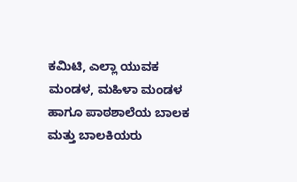ಕಮಿಟಿ, ಎಲ್ಲಾ ಯುವಕ ಮಂಡಳ, ಮಹಿಳಾ ಮಂಡಳ ಹಾಗೂ ಪಾಠಶಾಲೆಯ ಬಾಲಕ ಮತ್ತು ಬಾಲಕಿಯರು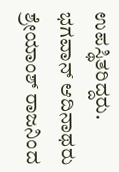ಉಪಸ್ಥಿತರಿದ್ದರು. ಭಗವಾನ್ ಆದಿನಾಥರು ಶ್ರೇಯಾಂಶ್ ರಾಜನಿಂದ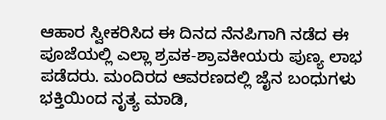ಆಹಾರ ಸ್ವೀಕರಿಸಿದ ಈ ದಿನದ ನೆನಪಿಗಾಗಿ ನಡೆದ ಈ ಪೂಜೆಯಲ್ಲಿ ಎಲ್ಲಾ ಶ್ರವಕ-ಶ್ರಾವಕೀಯರು ಪುಣ್ಯ ಲಾಭ ಪಡೆದರು. ಮಂದಿರದ ಆವರಣದಲ್ಲಿ ಜೈನ ಬಂಧುಗಳು ಭಕ್ತಿಯಿಂದ ನೃತ್ಯ ಮಾಡಿ,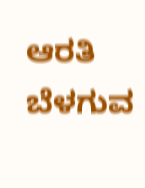ಆರತಿ ಬೆಳಗುವ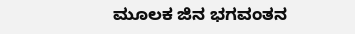ಮೂಲಕ ಜಿನ ಭಗವಂತನ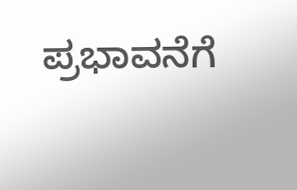ಪ್ರಭಾವನೆಗೆ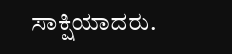ಸಾಕ್ಷಿಯಾದರು.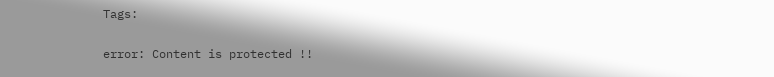Tags:

error: Content is protected !!